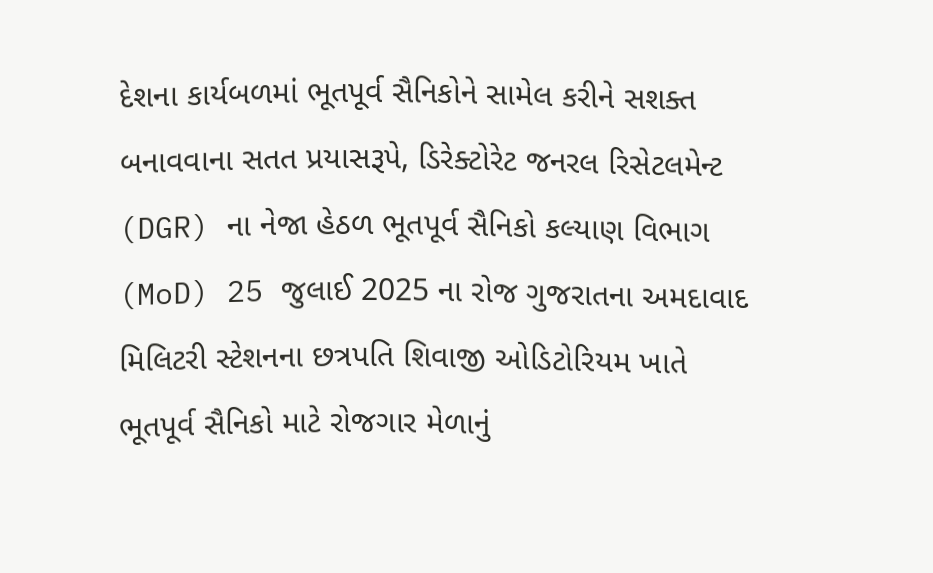દેશના કાર્યબળમાં ભૂતપૂર્વ સૈનિકોને સામેલ કરીને સશક્ત બનાવવાના સતત પ્રયાસરૂપે, ડિરેક્ટોરેટ જનરલ રિસેટલમેન્ટ (DGR) ના નેજા હેઠળ ભૂતપૂર્વ સૈનિકો કલ્યાણ વિભાગ (MoD) 25 જુલાઈ 2025 ના રોજ ગુજરાતના અમદાવાદ મિલિટરી સ્ટેશનના છત્રપતિ શિવાજી ઓડિટોરિયમ ખાતે ભૂતપૂર્વ સૈનિકો માટે રોજગાર મેળાનું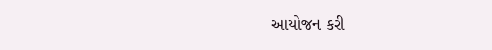આયોજન કરી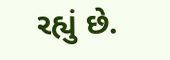રહ્યું છે.